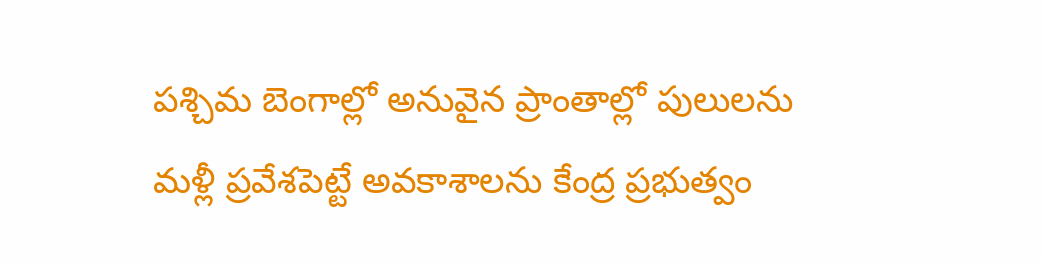పశ్చిమ బెంగాల్లో అనువైన ప్రాంతాల్లో పులులను మళ్లీ ప్రవేశపెట్టే అవకాశాలను కేంద్ర ప్రభుత్వం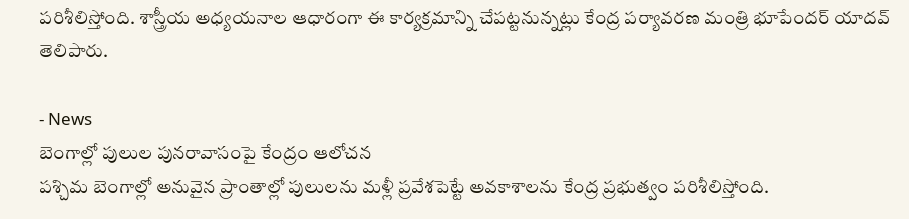పరిశీలిస్తోంది. శాస్త్రీయ అధ్యయనాల ఆధారంగా ఈ కార్యక్రమాన్ని చేపట్టనున్నట్లు కేంద్ర పర్యావరణ మంత్రి భూపేందర్ యాదవ్ తెలిపారు.

- News
బెంగాల్లో పులుల పునరావాసంపై కేంద్రం ఆలోచన
పశ్చిమ బెంగాల్లో అనువైన ప్రాంతాల్లో పులులను మళ్లీ ప్రవేశపెట్టే అవకాశాలను కేంద్ర ప్రభుత్వం పరిశీలిస్తోంది.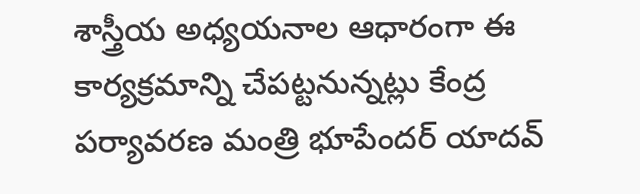శాస్త్రీయ అధ్యయనాల ఆధారంగా ఈ కార్యక్రమాన్ని చేపట్టనున్నట్లు కేంద్ర పర్యావరణ మంత్రి భూపేందర్ యాదవ్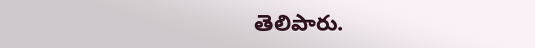తెలిపారు.